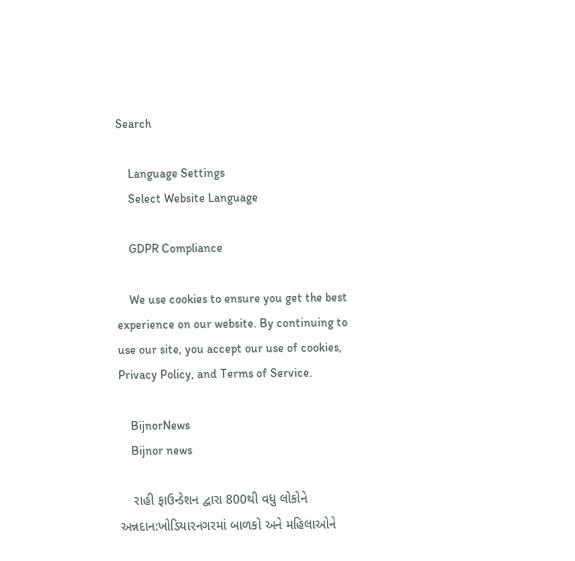Search

    Language Settings
    Select Website Language

    GDPR Compliance

    We use cookies to ensure you get the best experience on our website. By continuing to use our site, you accept our use of cookies, Privacy Policy, and Terms of Service.

    BijnorNews
    Bijnor news

    રાહી ફાઉન્ડેશન દ્વારા 800થી વધુ લોકોને અન્નદાન:ખોડિયારનગરમાં બાળકો અને મહિલાઓને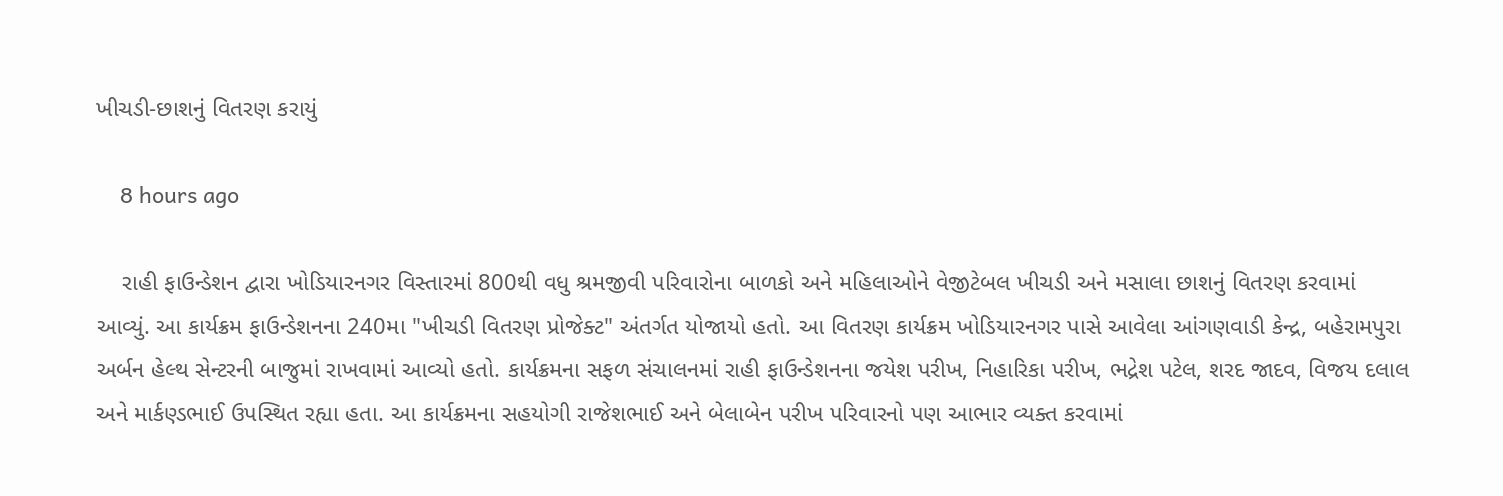ખીચડી-છાશનું વિતરણ કરાયું

    8 hours ago

    રાહી ફાઉન્ડેશન દ્વારા ખોડિયારનગર વિસ્તારમાં 800થી વધુ શ્રમજીવી પરિવારોના બાળકો અને મહિલાઓને વેજીટેબલ ખીચડી અને મસાલા છાશનું વિતરણ કરવામાં આવ્યું. આ કાર્યક્રમ ફાઉન્ડેશનના 240મા "ખીચડી વિતરણ પ્રોજેક્ટ" અંતર્ગત યોજાયો હતો. આ વિતરણ કાર્યક્રમ ખોડિયારનગર પાસે આવેલા આંગણવાડી કેન્દ્ર, બહેરામપુરા અર્બન હેલ્થ સેન્ટરની બાજુમાં રાખવામાં આવ્યો હતો. કાર્યક્રમના સફળ સંચાલનમાં રાહી ફાઉન્ડેશનના જયેશ પરીખ, નિહારિકા પરીખ, ભદ્રેશ પટેલ, શરદ જાદવ, વિજય દલાલ અને માર્કણ્ડભાઈ ઉપસ્થિત રહ્યા હતા. આ કાર્યક્રમના સહયોગી રાજેશભાઈ અને બેલાબેન પરીખ પરિવારનો પણ આભાર વ્યક્ત કરવામાં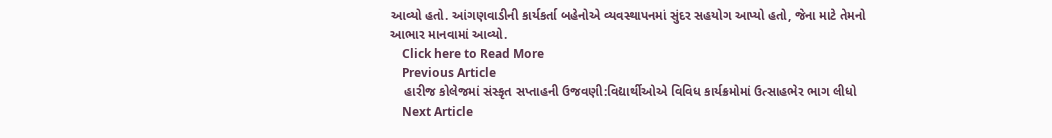આવ્યો હતો. આંગણવાડીની કાર્યકર્તા બહેનોએ વ્યવસ્થાપનમાં સુંદર સહયોગ આપ્યો હતો, જેના માટે તેમનો આભાર માનવામાં આવ્યો.
    Click here to Read More
    Previous Article
    હારીજ કોલેજમાં સંસ્કૃત સપ્તાહની ઉજવણી:વિદ્યાર્થીઓએ વિવિધ કાર્યક્રમોમાં ઉત્સાહભેર ભાગ લીધો
    Next Article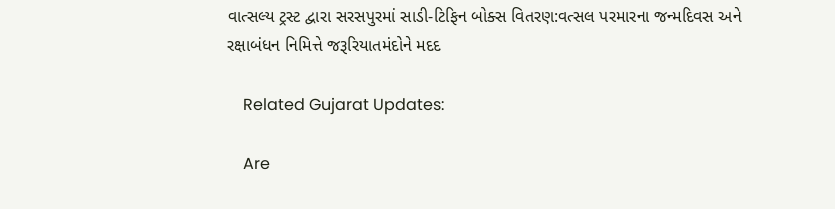વાત્સલ્ય ટ્રસ્ટ દ્વારા સરસપુરમાં સાડી-ટિફિન બોક્સ વિતરણ:વત્સલ પરમારના જન્મદિવસ અને રક્ષાબંધન નિમિત્તે જરૂરિયાતમંદોને મદદ

    Related Gujarat Updates:

    Are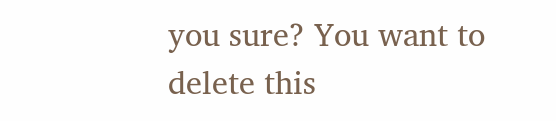you sure? You want to delete this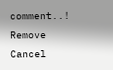comment..! Remove Cancel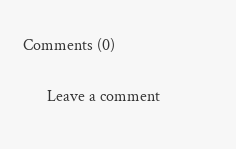Comments (0)

      Leave a comment